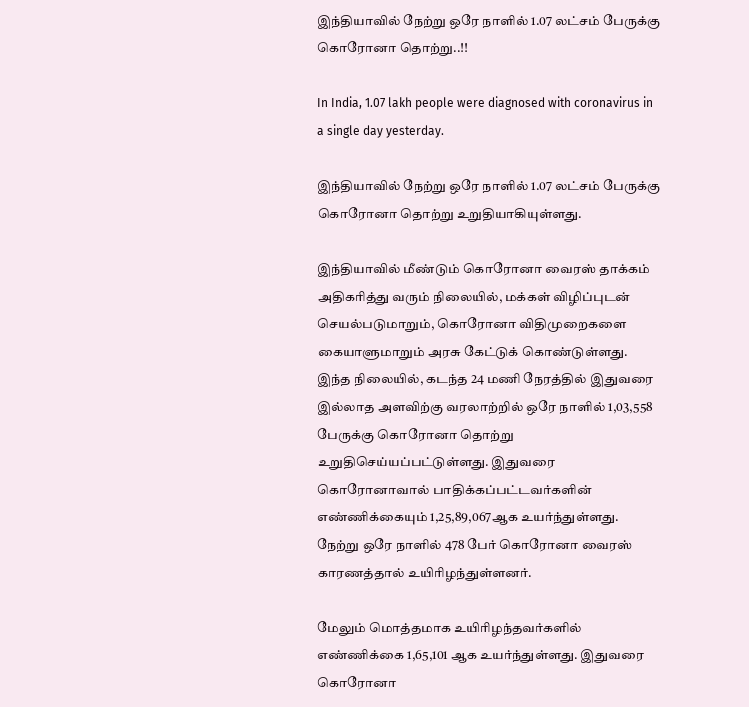இந்தியாவில் நேற்று ஒரே நாளில் 1.07 லட்சம் பேருக்கு கொரோனா தொற்று..!!

In India, 1.07 lakh people were diagnosed with coronavirus in a single day yesterday.

இந்தியாவில் நேற்று ஒரே நாளில் 1.07 லட்சம் பேருக்கு கொரோனா தொற்று உறுதியாகியுள்ளது.

இந்தியாவில் மீண்டும் கொரோனா வைரஸ் தாக்கம் அதிகரித்து வரும் நிலையில், மக்கள் விழிப்புடன் செயல்படுமாறும், கொரோனா விதிமுறைகளை கையாளுமாறும் அரசு கேட்டுக் கொண்டுள்ளது. இந்த நிலையில், கடந்த 24 மணி நேரத்தில் இதுவரை இல்லாத அளவிற்கு வரலாற்றில் ஒரே நாளில் 1,03,558 பேருக்கு கொரோனா தொற்று உறுதிசெய்யப்பட்டுள்ளது. இதுவரை கொரோனாவால் பாதிக்கப்பட்டவர்களின் எண்ணிக்கையும் 1,25,89,067ஆக உயர்ந்துள்ளது. நேற்று ஒரே நாளில் 478 பேர் கொரோனா வைரஸ் காரணத்தால் உயிரிழந்துள்ளனர்.

மேலும் மொத்தமாக உயிரிழந்தவர்களில் எண்ணிக்கை 1,65,101 ஆக உயர்ந்துள்ளது. இதுவரை கொரோனா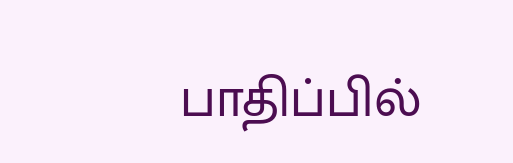பாதிப்பில்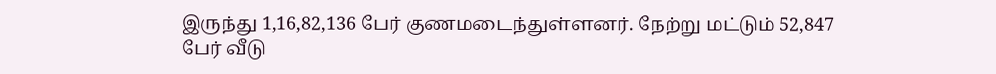இருந்து 1,16,82,136 பேர் குணமடைந்துள்ளனர். நேற்று மட்டும் 52,847 பேர் வீடு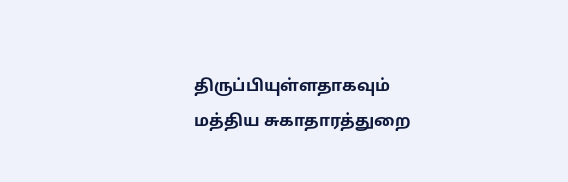திருப்பியுள்ளதாகவும் மத்திய சுகாதாரத்துறை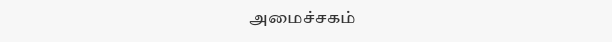அமைச்சகம்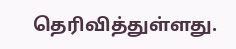தெரிவித்துள்ளது.